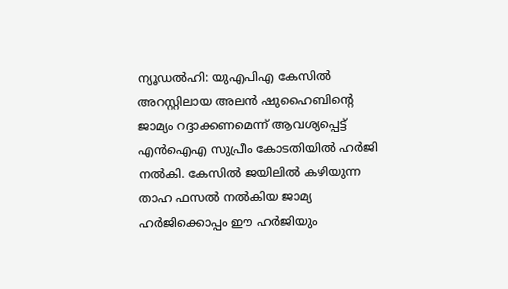ന്യൂഡൽഹി: യുഎപിഎ കേസിൽ അറസ്റ്റിലായ അലൻ ഷുഹൈബിന്റെ ജാമ്യം റദ്ദാക്കണമെന്ന് ആവശ്യപ്പെട്ട് എൻഐഎ സുപ്രീം കോടതിയിൽ ഹർജി നൽകി. കേസിൽ ജയിലിൽ കഴിയുന്ന താഹ ഫസൽ നൽകിയ ജാമ്യ ഹർജിക്കൊപ്പം ഈ ഹർജിയും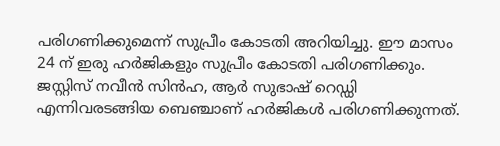പരിഗണിക്കുമെന്ന് സുപ്രീം കോടതി അറിയിച്ചു. ഈ മാസം 24 ന് ഇരു ഹർജികളും സുപ്രീം കോടതി പരിഗണിക്കും. ജസ്റ്റിസ് നവീൻ സിൻഹ, ആർ സുഭാഷ് റെഡ്ഡി എന്നിവരടങ്ങിയ ബെഞ്ചാണ് ഹർജികൾ പരിഗണിക്കുന്നത്.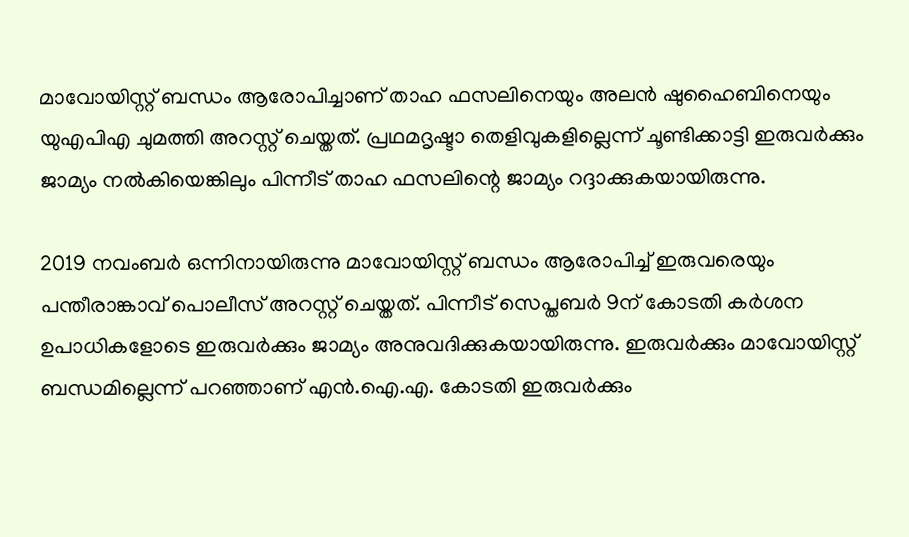മാവോയിസ്റ്റ് ബന്ധം ആരോപിച്ചാണ് താഹ ഫസലിനെയും അലൻ ഷുഹൈബിനെയും യുഎപിഎ ചുമത്തി അറസ്റ്റ് ചെയ്തത്. പ്രഥമദൃഷ്ടാ തെളിവുകളില്ലെന്ന് ചൂണ്ടിക്കാട്ടി ഇരുവർക്കും ജാമ്യം നൽകിയെങ്കിലും പിന്നീട് താഹ ഫസലിന്റെ ജാമ്യം റദ്ദാക്കുകയായിരുന്നു.

2019 നവംബർ ഒന്നിനായിരുന്നു മാവോയിസ്റ്റ് ബന്ധം ആരോപിച്ച് ഇരുവരെയും പന്തീരാങ്കാവ് പൊലീസ് അറസ്റ്റ് ചെയ്തത്. പിന്നീട് സെപ്തബർ 9ന് കോടതി കർശന ഉപാധികളോടെ ഇരുവർക്കും ജാമ്യം അനുവദിക്കുകയായിരുന്നു. ഇരുവർക്കും മാവോയിസ്റ്റ് ബന്ധമില്ലെന്ന് പറഞ്ഞാണ് എൻ.ഐ.എ. കോടതി ഇരുവർക്കും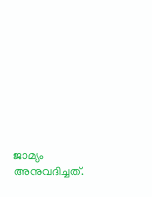ജാമ്യം അനുവദിച്ചത്.